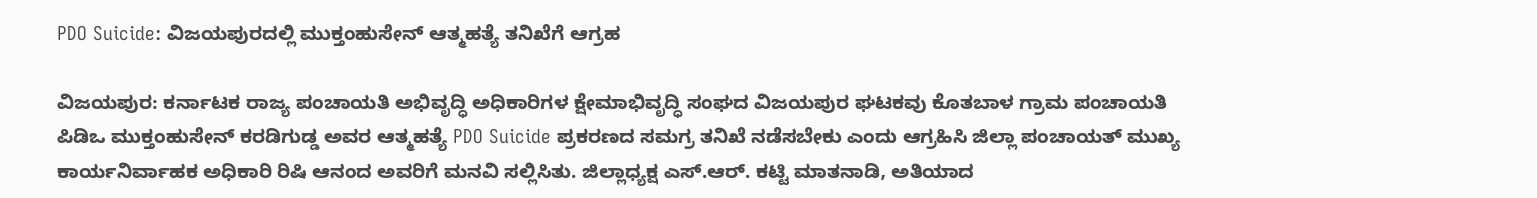PDO Suicide: ವಿಜಯಪುರದಲ್ಲಿ ಮುಕ್ತಂಹುಸೇನ್ ಆತ್ಮಹತ್ಯೆ ತನಿಖೆಗೆ ಆಗ್ರಹ

ವಿಜಯಪುರ: ಕರ್ನಾಟಕ ರಾಜ್ಯ ಪಂಚಾಯತಿ ಅಭಿವೃದ್ಧಿ ಅಧಿಕಾರಿಗಳ ಕ್ಷೇಮಾಭಿವೃದ್ಧಿ ಸಂಘದ ವಿಜಯಪುರ ಘಟಕವು ಕೊತಬಾಳ ಗ್ರಾಮ ಪಂಚಾಯತಿ ಪಿಡಿಒ ಮುಕ್ತಂಹುಸೇನ್ ಕರಡಿಗುಡ್ಡ ಅವರ ಆತ್ಮಹತ್ಯೆ PDO Suicide ಪ್ರಕರಣದ ಸಮಗ್ರ ತನಿಖೆ ನಡೆಸಬೇಕು ಎಂದು ಆಗ್ರಹಿಸಿ ಜಿಲ್ಲಾ ಪಂಚಾಯತ್ ಮುಖ್ಯ ಕಾರ್ಯನಿರ್ವಾಹಕ ಅಧಿಕಾರಿ ರಿಷಿ ಆನಂದ ಅವರಿಗೆ ಮನವಿ ಸಲ್ಲಿಸಿತು. ಜಿಲ್ಲಾಧ್ಯಕ್ಷ ಎಸ್.ಆರ್. ಕಟ್ಟಿ ಮಾತನಾಡಿ, ಅತಿಯಾದ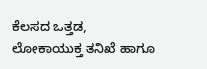ಕೆಲಸದ ಒತ್ತಡ, ಲೋಕಾಯುಕ್ತ ತನಿಖೆ ಹಾಗೂ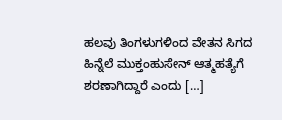ಹಲವು ತಿಂಗಳುಗಳಿಂದ ವೇತನ ಸಿಗದ ಹಿನ್ನೆಲೆ ಮುಕ್ತಂಹುಸೇನ್ ಆತ್ಮಹತ್ಯೆಗೆ ಶರಣಾಗಿದ್ದಾರೆ ಎಂದು […]